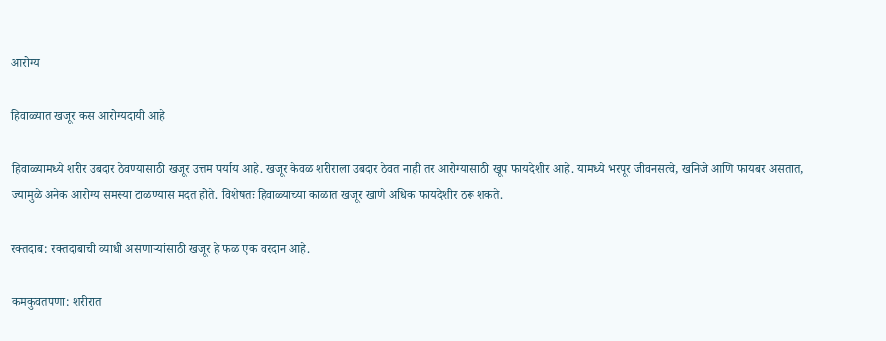आरोग्य

हिवाळ्यात खजूर कस आरोग्यदायी आहे

हिवाळ्यामध्ये शरीर उबदार ठेवण्यासाठी खजूर उत्तम पर्याय आहे. खजूर केवळ शरीराला उबदार ठेवत नाही तर आरोग्यासाठी खूप फायदेशीर आहे. यामध्ये भरपूर जीवनसत्वे, खनिजे आणि फायबर असतात, ज्यामुळे अनेक आरोग्य समस्या टाळण्यास मदत होते. विशेषतः हिवाळ्याच्या काळात खजूर खाणे अधिक फायदेशीर ठरू शकते.

रक्तदाब: रक्तदाबाची व्याधी असणाऱ्यांसाठी खजूर हे फळ एक वरदान आहे.

कमकुवतपणा: शरीरात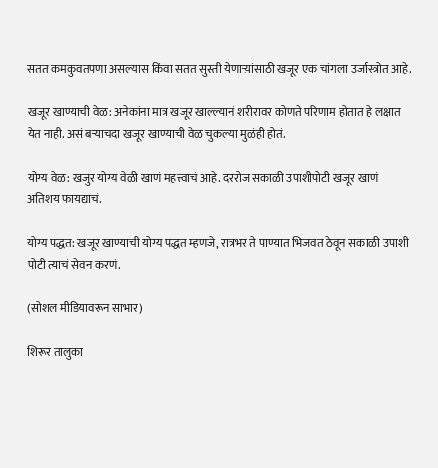सतत कमकुवतपणा असल्यास किंवा सतत सुस्ती येणाऱ्य़ांसाठी खजूर एक चांगला उर्जास्त्रोत आहे.

खजूर खाण्याची वेळ: अनेकांना मात्र खजूर खाल्ल्यानं शरीरावर कोणते परिणाम होतात हे लक्षात येत नाही. असं बऱ्याचदा खजूर खाण्याची वेळ चुकल्या मुळंही होतं.

योग्य वेळ: खजुर योग्य वेळी खाणं महत्त्वाचं आहे. दररोज सकाळी उपाशीपोटी खजूर खाणं अतिशय फायद्याचं.

योग्य पद्धत: खजूर खाण्याची योग्य पद्धत म्हणजे, रात्रभर ते पाण्यात भिजवत ठेवून सकाळी उपाशी पोटी त्याचं सेवन करणं.

(सोशल मीडियावरून साभार)

शिरूर तालुका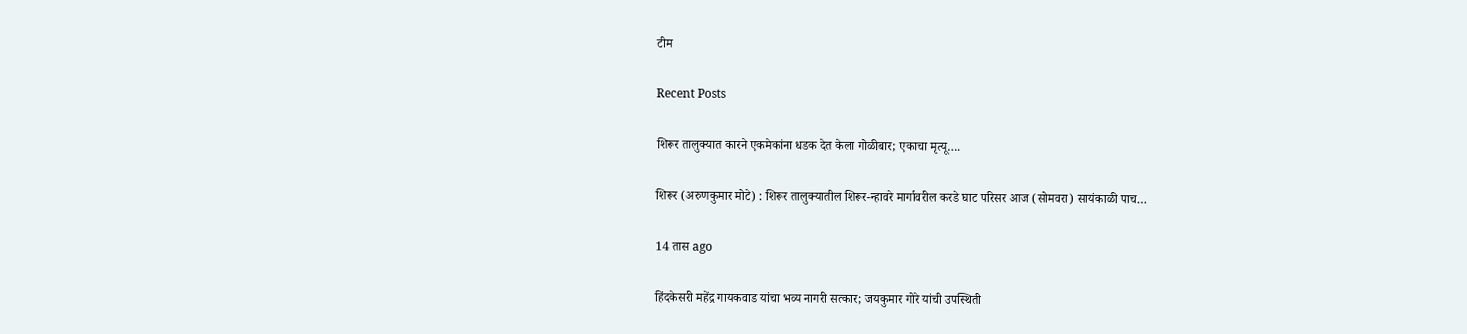टीम

Recent Posts

शिरूर तालुक्यात कारने एकमेकांना धडक देत केला गोळीबार; एकाचा मृत्यू….

शिरूर (अरुणकुमार मोटे) : शिरूर तालुक्यातील शिरूर-न्हावरे मार्गावरील करडे घाट परिसर आज (सोमवरा) सायंकाळी पाच…

14 तास ago

हिंदकेसरी महेंद्र गायकवाड यांचा भव्य नागरी सत्कार; जयकुमार गोरे यांची उपस्थिती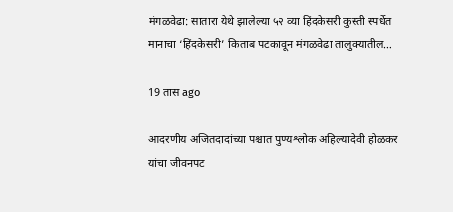मंगळवेढा: सातारा येथे झालेल्या ५२ व्या हिंदकेसरी कुस्ती स्पर्धेत मानाचा ‘हिंदकेसरी’ किताब पटकावून मंगळवेढा तालुक्यातील…

19 तास ago

आदरणीय अजितदादांच्या पश्चात पुण्यश्लोक अहिल्यादेवी होळकर यांचा जीवनपट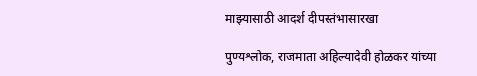माझ्यासाठी आदर्श दीपस्तंभासारखा

पुण्यश्लोक, राजमाता अहिल्यादेवी होळकर यांच्या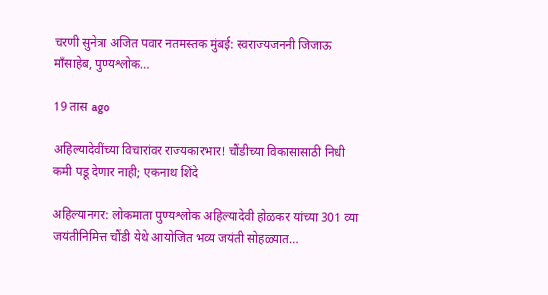चरणी सुनेत्रा अजित पवार नतमस्तक मुंबई: स्वराज्यजननी जिजाऊ माँसाहेब, पुण्यश्लोक…

19 तास ago

अहिल्यादेवींच्या विचारांवर राज्यकारभार! चौंडीच्या विकासासाठी निधी कमी पडू देणार नाही; एकनाथ शिंदे

अहिल्यानगर: लोकमाता पुण्यश्लोक अहिल्यादेवी होळकर यांच्या 301 व्या जयंतीनिमित्त चौंडी येथे आयोजित भव्य जयंती सोहळ्यात…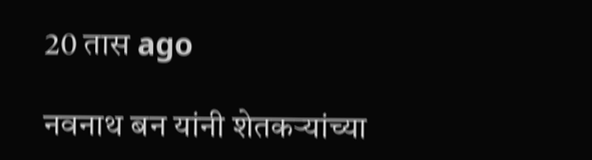20 तास ago

नवनाथ बन यांनी शेतकऱ्यांच्या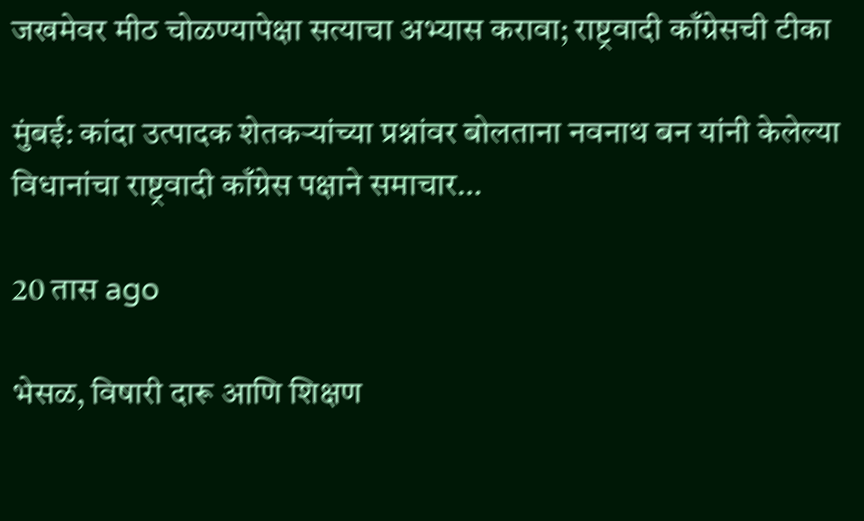जखमेवर मीठ चोळण्यापेक्षा सत्याचा अभ्यास करावा; राष्ट्रवादी काँग्रेसची टीका

मुंबई: कांदा उत्पादक शेतकऱ्यांच्या प्रश्नांवर बोलताना नवनाथ बन यांनी केलेल्या विधानांचा राष्ट्रवादी काँग्रेस पक्षाने समाचार…

20 तास ago

भेसळ, विषारी दारू आणि शिक्षण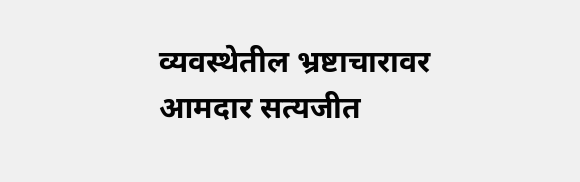व्यवस्थेतील भ्रष्टाचारावर आमदार सत्यजीत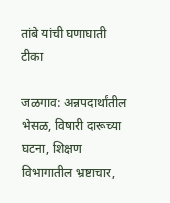तांबे यांची घणाघाती टीका

जळगाव: अन्नपदार्थांतील भेसळ, विषारी दारूच्या घटना, शिक्षण विभागातील भ्रष्टाचार,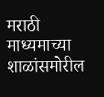मराठी माध्यमाच्या शाळांसमोरील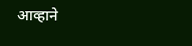आव्हाने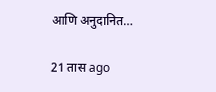आणि अनुदानित…

21 तास ago